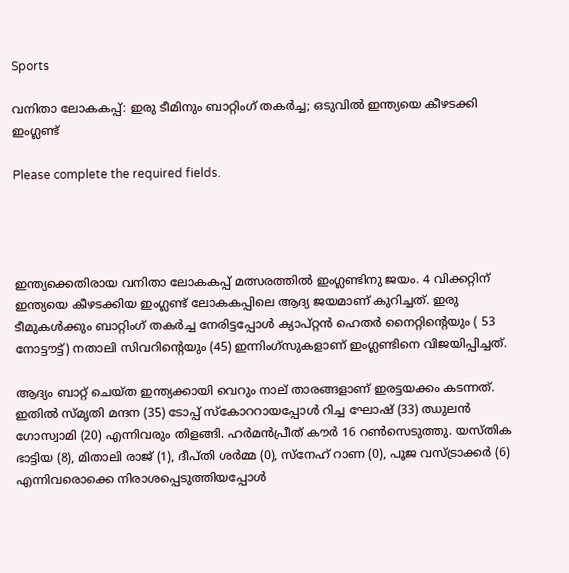Sports

വനിതാ ലോകകപ്പ്: ഇരു ടീമിനും ബാറ്റിംഗ് തകർച്ച; ഒടുവിൽ ഇന്ത്യയെ കീഴടക്കി ഇംഗ്ലണ്ട്

Please complete the required fields.




ഇന്ത്യക്കെതിരായ വനിതാ ലോകകപ്പ് മത്സരത്തിൽ ഇംഗ്ലണ്ടിനു ജയം. 4 വിക്കറ്റിന് ഇന്ത്യയെ കീഴടക്കിയ ഇംഗ്ലണ്ട് ലോകകപ്പിലെ ആദ്യ ജയമാണ് കുറിച്ചത്. ഇരു ടീമുകൾക്കും ബാറ്റിംഗ് തകർച്ച നേരിട്ടപ്പോൾ ക്യാപ്റ്റൻ ഹെതർ നൈറ്റിൻ്റെയും ( 53 നോട്ടൗട്ട്) നതാലി സിവറിൻ്റെയും (45) ഇന്നിംഗ്സുകളാണ് ഇംഗ്ലണ്ടിനെ വിജയിപ്പിച്ചത്.

ആദ്യം ബാറ്റ് ചെയ്ത ഇന്ത്യക്കായി വെറും നാല് താരങ്ങളാണ് ഇരട്ടയക്കം കടന്നത്. ഇതിൽ സ്മൃതി മന്ദന (35) ടോപ്പ് സ്കോററായപ്പോൾ റിച്ച ഘോഷ് (33) ഝുലൻ ഗോസ്വാമി (20) എന്നിവരും തിളങ്ങി. ഹർമൻപ്രീത് കൗർ 16 റൺസെടുത്തു. യസ്തിക ഭാട്ടിയ (8), മിതാലി രാജ് (1), ദീപ്തി ശർമ്മ (0), സ്നേഹ് റാണ (0), പൂജ വസ്ട്രാക്കർ (6) എന്നിവരൊക്കെ നിരാശപ്പെടുത്തിയപ്പോൾ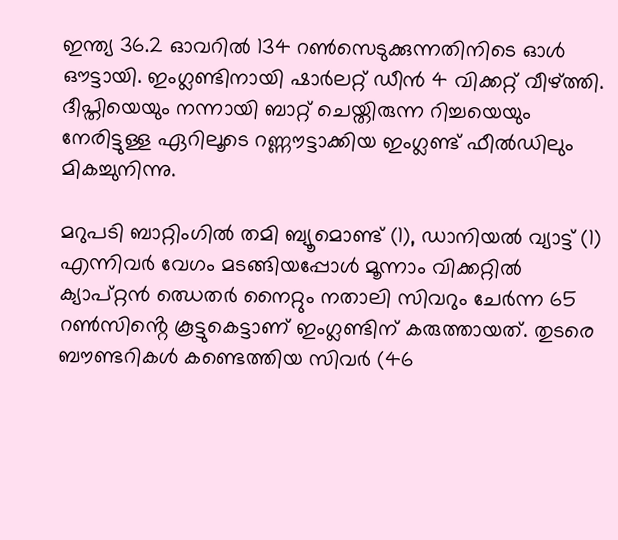ഇന്ത്യ 36.2 ഓവറിൽ 134 റൺസെടുക്കുന്നതിനിടെ ഓൾ ഔട്ടായി. ഇംഗ്ലണ്ടിനായി ഷാർലറ്റ് ഡീൻ 4 വിക്കറ്റ് വീഴ്ത്തി. ദീപ്തിയെയും നന്നായി ബാറ്റ് ചെയ്തിരുന്ന റിച്ചയെയും നേരിട്ടുള്ള ഏറിലൂടെ റണ്ണൗട്ടാക്കിയ ഇംഗ്ലണ്ട് ഫീൽഡിലും മികച്ചുനിന്നു.

മറുപടി ബാറ്റിംഗിൽ തമി ബ്യൂമൊണ്ട് (1), ഡാനിയൽ വ്യാട്ട് (1) എന്നിവർ വേഗം മടങ്ങിയപ്പോൾ മൂന്നാം വിക്കറ്റിൽ ക്യാപ്റ്റൻ ഝെതർ നൈറ്റും നതാലി സിവറും ചേർന്ന 65 റൺസിൻ്റെ കൂട്ടുകെട്ടാണ് ഇംഗ്ലണ്ടിന് കരുത്തായത്. തുടരെ ബൗണ്ടറികൾ കണ്ടെത്തിയ സിവർ (46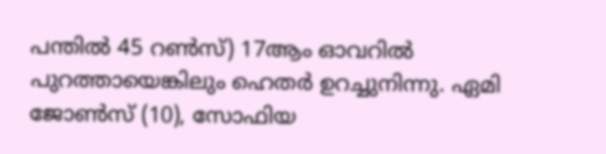പന്തിൽ 45 റൺസ്) 17ആം ഓവറിൽ പുറത്തായെങ്കിലും ഹെതർ ഉറച്ചുനിന്നു. ഏമി ജോൺസ് (10), സോഫിയ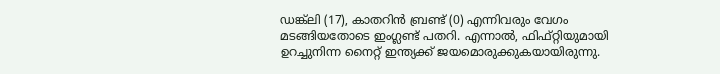ഡങ്ക്‌ലി (17), കാതറിൻ ബ്രണ്ട് (0) എന്നിവരും വേഗം മടങ്ങിയതോടെ ഇംഗ്ലണ്ട് പതറി. എന്നാൽ, ഫിഫ്റ്റിയുമായി ഉറച്ചുനിന്ന നൈറ്റ് ഇന്ത്യക്ക് ജയമൊരുക്കുകയായിരുന്നു.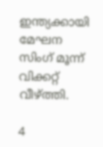ഇന്ത്യക്കായി മേഘന സിംഗ് മൂന്ന് വിക്കറ്റ് വീഴ്ത്തി.

4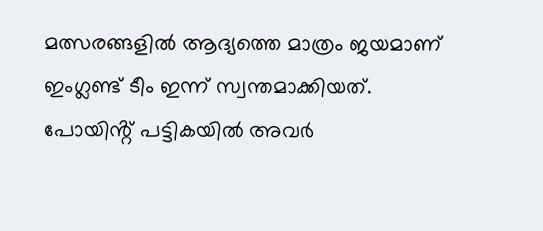മത്സരങ്ങളിൽ ആദ്യത്തെ മാത്രം ജയമാണ് ഇംഗ്ലണ്ട് ടീം ഇന്ന് സ്വന്തമാക്കിയത്. പോയിൻ്റ് പട്ടികയിൽ അവർ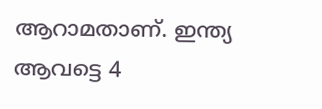ആറാമതാണ്. ഇന്ത്യ ആവട്ടെ 4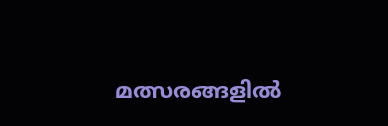മത്സരങ്ങളിൽ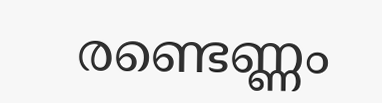രണ്ടെണ്ണം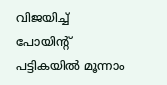വിജയിച്ച് പോയിൻ്റ് പട്ടികയിൽ മൂന്നാം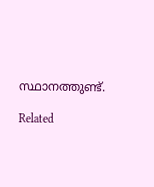സ്ഥാനത്തുണ്ട്.

Related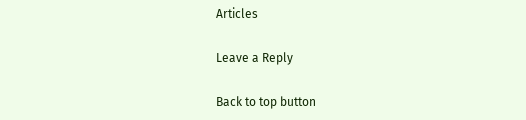Articles

Leave a Reply

Back to top button